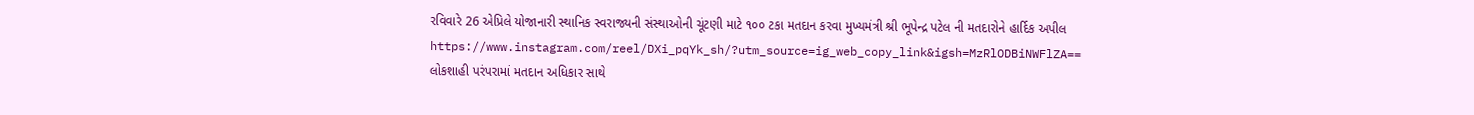રવિવારે 26 એપ્રિલે યોજાનારી સ્થાનિક સ્વરાજ્યની સંસ્થાઓની ચૂંટણી માટે ૧૦૦ ટકા મતદાન કરવા મુખ્યમંત્રી શ્રી ભૂપેન્દ્ર પટેલ ની મતદારોને હાર્દિક અપીલ
https://www.instagram.com/reel/DXi_pqYk_sh/?utm_source=ig_web_copy_link&igsh=MzRlODBiNWFlZA==
લોકશાહી પરંપરામાં મતદાન અધિકાર સાથે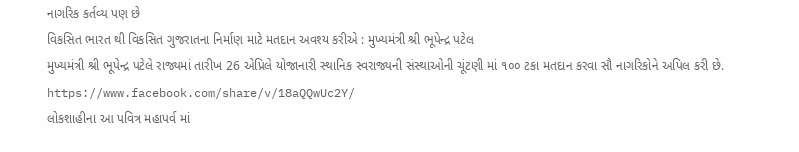નાગરિક કર્તવ્ય પણ છે
વિકસિત ભારત થી વિકસિત ગુજરાતના નિર્માણ માટે મતદાન અવશ્ય કરીએ : મુખ્યમંત્રી શ્રી ભૂપેન્દ્ર પટેલ
મુખ્યમંત્રી શ્રી ભૂપેન્દ્ર પટેલે રાજ્યમાં તારીખ 26 એપ્રિલે યોજાનારી સ્થાનિક સ્વરાજ્યની સંસ્થાઓની ચૂંટણી માં ૧૦૦ ટકા મતદાન કરવા સૌ નાગરિકોને અપિલ કરી છે.
https://www.facebook.com/share/v/18aQQwUc2Y/
લોકશાહીના આ પવિત્ર મહાપર્વ માં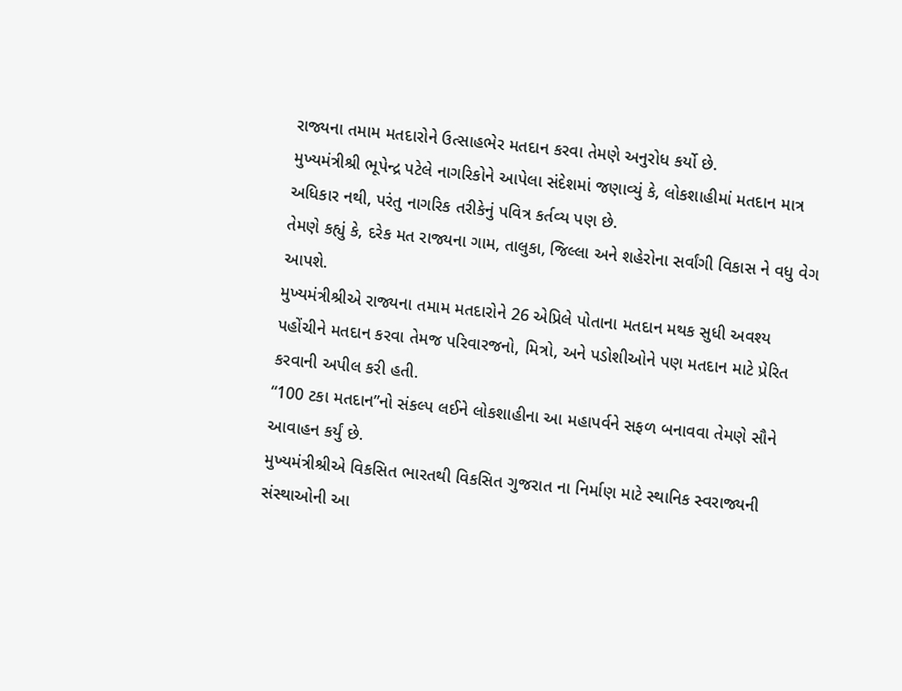રાજ્યના તમામ મતદારોને ઉત્સાહભેર મતદાન કરવા તેમણે અનુરોધ કર્યો છે.
મુખ્યમંત્રીશ્રી ભૂપેન્દ્ર પટેલે નાગરિકોને આપેલા સંદેશમાં જણાવ્યું કે, લોકશાહીમાં મતદાન માત્ર અધિકાર નથી, પરંતુ નાગરિક તરીકેનું પવિત્ર કર્તવ્ય પણ છે.
તેમણે કહ્યું કે, દરેક મત રાજ્યના ગામ, તાલુકા, જિલ્લા અને શહેરોના સર્વાંગી વિકાસ ને વધુ વેગ આપશે.
મુખ્યમંત્રીશ્રીએ રાજ્યના તમામ મતદારોને 26 એપ્રિલે પોતાના મતદાન મથક સુધી અવશ્ય પહોંચીને મતદાન કરવા તેમજ પરિવારજનો, મિત્રો, અને પડોશીઓને પણ મતદાન માટે પ્રેરિત કરવાની અપીલ કરી હતી.
“100 ટકા મતદાન”નો સંકલ્પ લઈને લોકશાહીના આ મહાપર્વને સફળ બનાવવા તેમણે સૌને આવાહન કર્યું છે.
મુખ્યમંત્રીશ્રીએ વિકસિત ભારતથી વિકસિત ગુજરાત ના નિર્માણ માટે સ્થાનિક સ્વરાજ્યની સંસ્થાઓની આ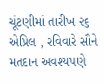ચૂંટણીમાં તારીખ ૨૬ એપ્રિલ , રવિવારે સૌને મતદાન અવશ્યપણે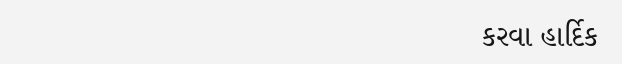કરવા હાર્દિક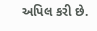અપિલ કરી છે.